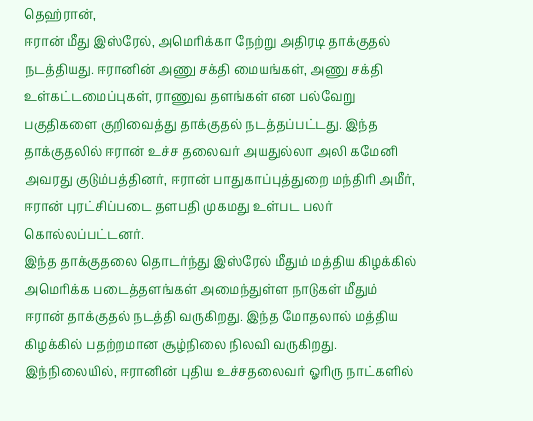தெஹ்ரான்,
ஈரான் மீது இஸ்ரேல், அமெரிக்கா நேற்று அதிரடி தாக்குதல் நடத்தியது. ஈரானின் அணு சக்தி மையங்கள், அணு சக்தி உள்கட்டமைப்புகள், ராணுவ தளங்கள் என பல்வேறு பகுதிகளை குறிவைத்து தாக்குதல் நடத்தப்பட்டது. இந்த தாக்குதலில் ஈரான் உச்ச தலைவர் அயதுல்லா அலி கமேனி அவரது குடும்பத்தினர், ஈரான் பாதுகாப்புத்துறை மந்திரி அமீர், ஈரான் புரட்சிப்படை தளபதி முகமது உள்பட பலர் கொல்லப்பட்டனர்.
இந்த தாக்குதலை தொடர்ந்து இஸ்ரேல் மீதும் மத்திய கிழக்கில் அமெரிக்க படைத்தளங்கள் அமைந்துள்ள நாடுகள் மீதும் ஈரான் தாக்குதல் நடத்தி வருகிறது. இந்த மோதலால் மத்திய கிழக்கில் பதற்றமான சூழ்நிலை நிலவி வருகிறது.
இந்நிலையில், ஈரானின் புதிய உச்சதலைவர் ஓரிரு நாட்களில்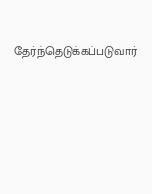தேர்ந்தெடுக்கப்படுவார்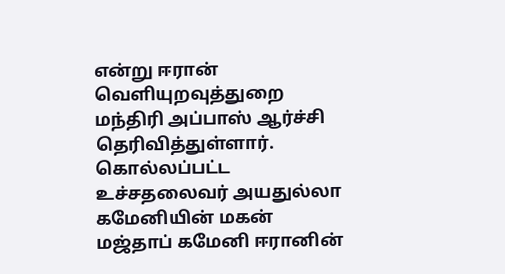என்று ஈரான் வெளியுறவுத்துறை மந்திரி அப்பாஸ் ஆர்ச்சி தெரிவித்துள்ளார். கொல்லப்பட்ட உச்சதலைவர் அயதுல்லா கமேனியின் மகன் மஜ்தாப் கமேனி ஈரானின்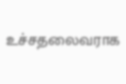உச்சதலைவராக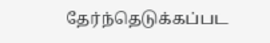தேர்ந்தெடுக்கப்பட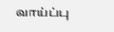வாய்ப்பு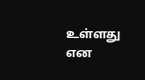உள்ளது என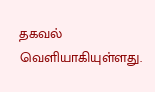தகவல் வெளியாகியுள்ளது.